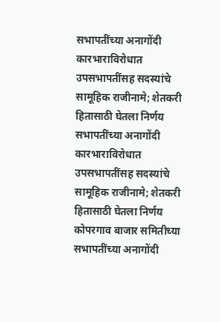सभापतींच्या अनागोंदी कारभाराविरोधात उपसभापतींसह सदस्यांचे सामूहिक राजीनामे; शेतकरी हितासाठी घेतला निर्णय
सभापतींच्या अनागोंदी कारभाराविरोधात उपसभापतींसह सदस्यांचे सामूहिक राजीनामे; शेतकरी हितासाठी घेतला निर्णय
कोपरगाव बाजार समितीच्या सभापतींच्या अनागोंदी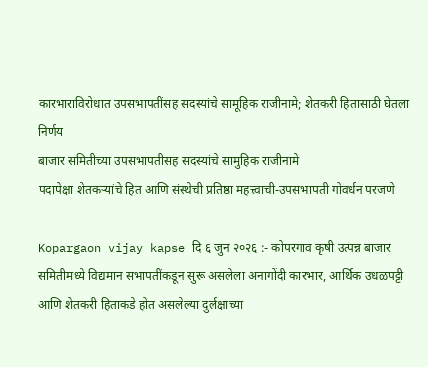कारभाराविरोधात उपसभापतींसह सदस्यांचे सामूहिक राजीनामे; शेतकरी हितासाठी घेतला निर्णय
बाजार समितीच्या उपसभापतीसह सदस्यांचे सामुहिक राजीनामे
पदापेक्षा शेतकऱ्यांचे हित आणि संस्थेची प्रतिष्ठा महत्त्वाची-उपसभापती गोवर्धन परजणे

Kopargaon vijay kapse दि ६ जुन २०२६ :- कोपरगाव कृषी उत्पन्न बाजार समितीमध्ये विद्यमान सभापतींकडून सुरू असलेला अनागोंदी कारभार, आर्थिक उधळपट्टी आणि शेतकरी हिताकडे होत असलेल्या दुर्लक्षाच्या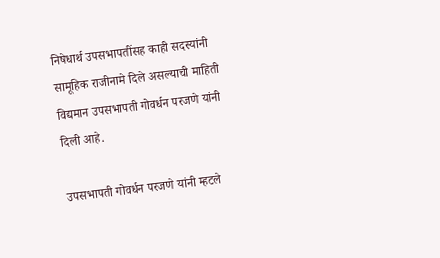निषेधार्थ उपसभापतींसह काही सदस्यांनी सामूहिक राजीनामे दिले असल्याची माहिती विद्यमान उपसभापती गोवर्धन परजणे यांनी दिली आहे.

उपसभापती गोवर्धन परजणे यांनी म्हटले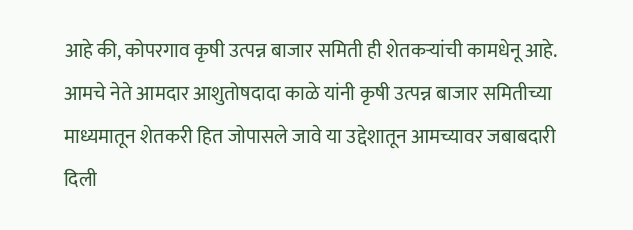आहे की, कोपरगाव कृषी उत्पन्न बाजार समिती ही शेतकऱ्यांची कामधेनू आहे. आमचे नेते आमदार आशुतोषदादा काळे यांनी कृषी उत्पन्न बाजार समितीच्या माध्यमातून शेतकरी हित जोपासले जावे या उद्देशातून आमच्यावर जबाबदारी दिली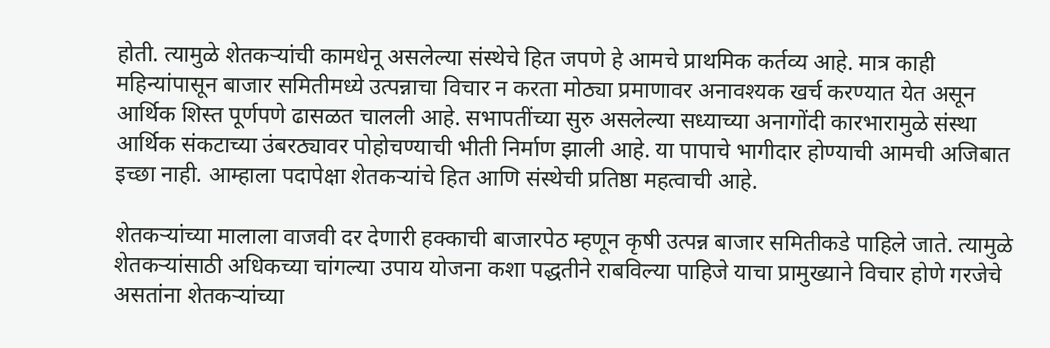होती. त्यामुळे शेतकऱ्यांची कामधेनू असलेल्या संस्थेचे हित जपणे हे आमचे प्राथमिक कर्तव्य आहे. मात्र काही महिन्यांपासून बाजार समितीमध्ये उत्पन्नाचा विचार न करता मोठ्या प्रमाणावर अनावश्यक खर्च करण्यात येत असून आर्थिक शिस्त पूर्णपणे ढासळत चालली आहे. सभापतींच्या सुरु असलेल्या सध्याच्या अनागोंदी कारभारामुळे संस्था आर्थिक संकटाच्या उंबरठ्यावर पोहोचण्याची भीती निर्माण झाली आहे. या पापाचे भागीदार होण्याची आमची अजिबात इच्छा नाही. आम्हाला पदापेक्षा शेतकऱ्यांचे हित आणि संस्थेची प्रतिष्ठा महत्वाची आहे.

शेतकऱ्यांच्या मालाला वाजवी दर देणारी हक्काची बाजारपेठ म्हणून कृषी उत्पन्न बाजार समितीकडे पाहिले जाते. त्यामुळे शेतकऱ्यांसाठी अधिकच्या चांगल्या उपाय योजना कशा पद्धतीने राबविल्या पाहिजे याचा प्रामुख्याने विचार होणे गरजेचे असतांना शेतकऱ्यांच्या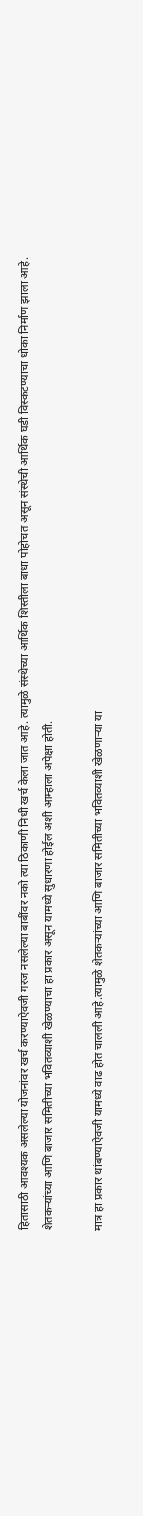हितासाठी आवश्यक असलेल्या योजनांवर खर्च करण्याऐवजी गरज नसलेल्या बाबींवर नको त्या ठिकाणी निधी खर्च केला जात आहे. त्यामुळे संस्थेच्या आर्थिक शिस्तीला बाधा पोहोचत असून संस्थेची आर्थिक घडी विस्कटण्याचा धोका निर्माण झाला आहे. शेतकऱ्यांच्या आणि बाजार समितीच्या भवितव्याशी खेळण्याचा हा प्रकार असून यामध्ये सुधारणा होईल अशी आम्हाला अपेक्षा होती.

मात्र हा प्रकार थांबण्याऐवजी यामध्ये वाढ होत चालली आहे.त्यामुळे शेतकऱ्यांच्या आणि बाजार समितीच्या भवितव्याशी खेळणाऱ्या या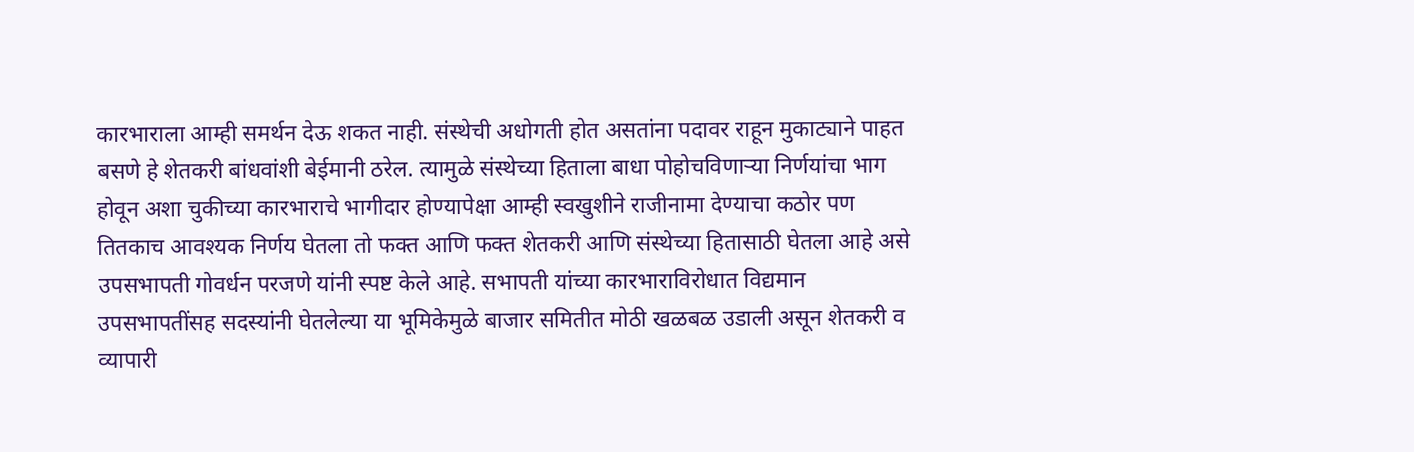कारभाराला आम्ही समर्थन देऊ शकत नाही. संस्थेची अधोगती होत असतांना पदावर राहून मुकाट्याने पाहत बसणे हे शेतकरी बांधवांशी बेईमानी ठरेल. त्यामुळे संस्थेच्या हिताला बाधा पोहोचविणाऱ्या निर्णयांचा भाग होवून अशा चुकीच्या कारभाराचे भागीदार होण्यापेक्षा आम्ही स्वखुशीने राजीनामा देण्याचा कठोर पण तितकाच आवश्यक निर्णय घेतला तो फक्त आणि फक्त शेतकरी आणि संस्थेच्या हितासाठी घेतला आहे असे उपसभापती गोवर्धन परजणे यांनी स्पष्ट केले आहे. सभापती यांच्या कारभाराविरोधात विद्यमान उपसभापतींसह सदस्यांनी घेतलेल्या या भूमिकेमुळे बाजार समितीत मोठी खळबळ उडाली असून शेतकरी व व्यापारी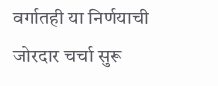वर्गातही या निर्णयाची जोरदार चर्चा सुरू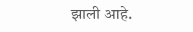झाली आहे.